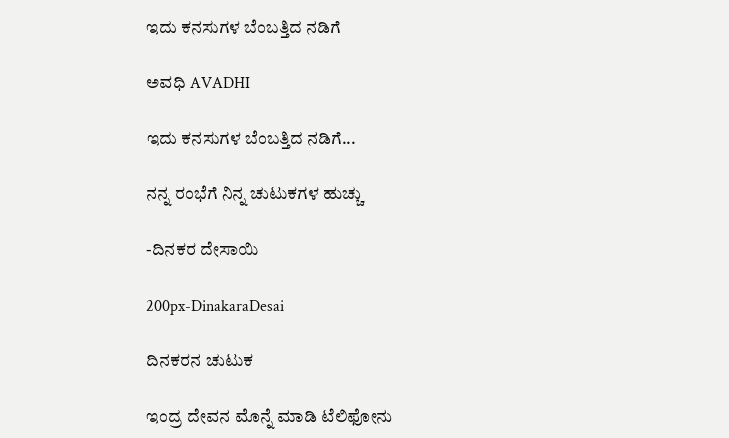ಇದು ಕನಸುಗಳ ಬೆಂಬತ್ತಿದ ನಡಿಗೆ‍

ಅವಧಿ AVADHI

ಇದು ಕನಸುಗಳ ಬೆಂಬತ್ತಿದ ನಡಿಗೆ...

ನನ್ನ ರಂಭೆಗೆ ನಿನ್ನ ಚುಟುಕಗಳ ಹುಚ್ಚು

-ದಿನಕರ ದೇಸಾಯಿ

200px-DinakaraDesai

ದಿನಕರನ ಚುಟುಕ

ಇಂದ್ರ ದೇವನ ಮೊನ್ನೆ ಮಾಡಿ ಟೆಲಿಫೋನು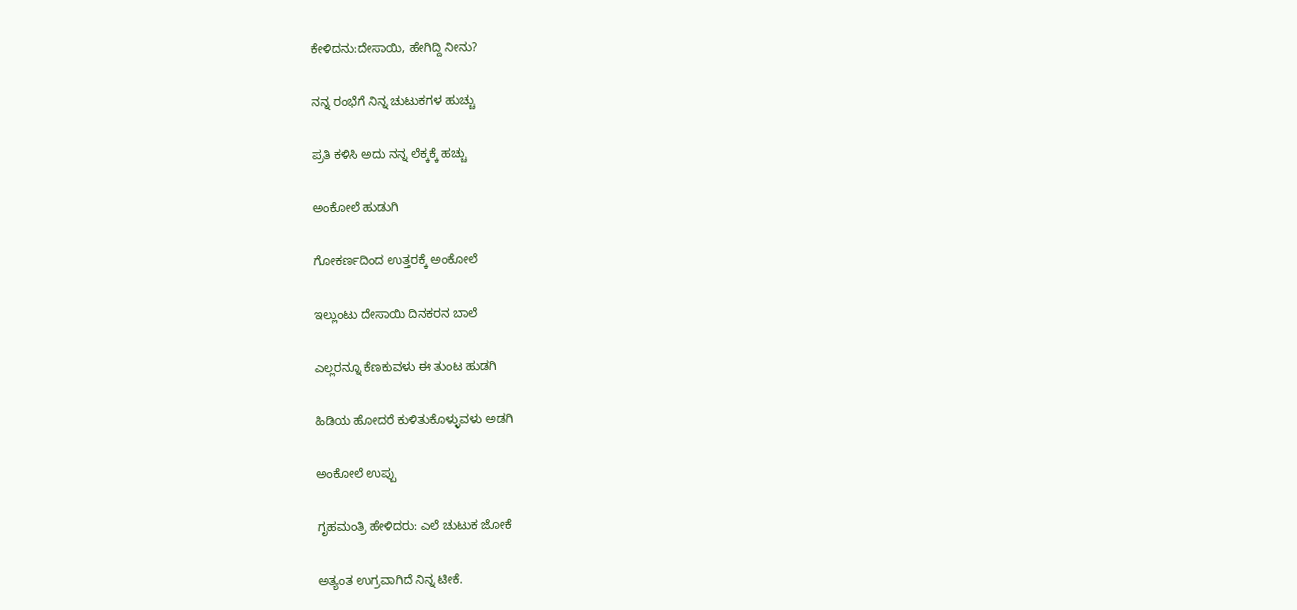ಕೇಳಿದನು:ದೇಸಾಯಿ, ಹೇಗಿದ್ದಿ ನೀನು?

ನನ್ನ ರಂಭೆಗೆ ನಿನ್ನ ಚುಟುಕಗಳ ಹುಚ್ಚು

ಪ್ರತಿ ಕಳಿಸಿ ಅದು ನನ್ನ ಲೆಕ್ಕಕ್ಕೆ ಹಚ್ಚು

ಅಂಕೋಲೆ ಹುಡುಗಿ

ಗೋಕರ್ಣದಿಂದ ಉತ್ತರಕ್ಕೆ ಅಂಕೋಲೆ

ಇಲ್ಲುಂಟು ದೇಸಾಯಿ ದಿನಕರನ ಬಾಲೆ

ಎಲ್ಲರನ್ನೂ ಕೆಣಕುವಳು ಈ ತುಂಟ ಹುಡಗಿ

ಹಿಡಿಯ ಹೋದರೆ ಕುಳಿತುಕೊಳ್ಳುವಳು ಅಡಗಿ

ಅಂಕೋಲೆ ಉಪ್ಪು

ಗೃಹಮಂತ್ರಿ ಹೇಳಿದರು: ಎಲೆ ಚುಟುಕ ಜೋಕೆ

ಅತ್ಯಂತ ಉಗ್ರವಾಗಿದೆ ನಿನ್ನ ಟೀಕೆ.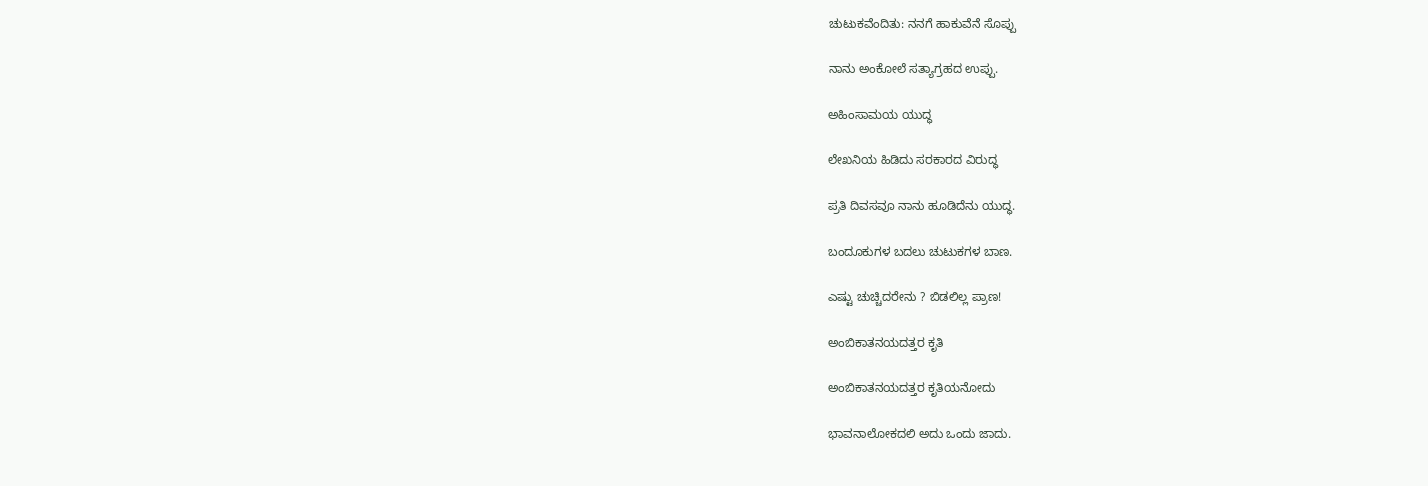ಚುಟುಕವೆಂದಿತು: ನನಗೆ ಹಾಕುವೆನೆ ಸೊಪ್ಪು

ನಾನು ಅಂಕೋಲೆ ಸತ್ಯಾಗ್ರಹದ ಉಪ್ಪು.

ಅಹಿಂಸಾಮಯ ಯುದ್ಧ

ಲೇಖನಿಯ ಹಿಡಿದು ಸರಕಾರದ ವಿರುದ್ಧ

ಪ್ರತಿ ದಿವಸವೂ ನಾನು ಹೂಡಿದೆನು ಯುದ್ಧ.

ಬಂದೂಕುಗಳ ಬದಲು ಚುಟುಕಗಳ ಬಾಣ.

ಎಷ್ಟು ಚುಚ್ಚಿದರೇನು ? ಬಿಡಲಿಲ್ಲ ಪ್ರಾಣ!

ಅಂಬಿಕಾತನಯದತ್ತರ ಕೃತಿ

ಅಂಬಿಕಾತನಯದತ್ತರ ಕೃತಿಯನೋದು

ಭಾವನಾಲೋಕದಲಿ ಅದು ಒಂದು ಜಾದು.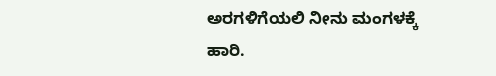ಅರಗಳಿಗೆಯಲಿ ನೀನು ಮಂಗಳಕ್ಕೆ ಹಾರಿ.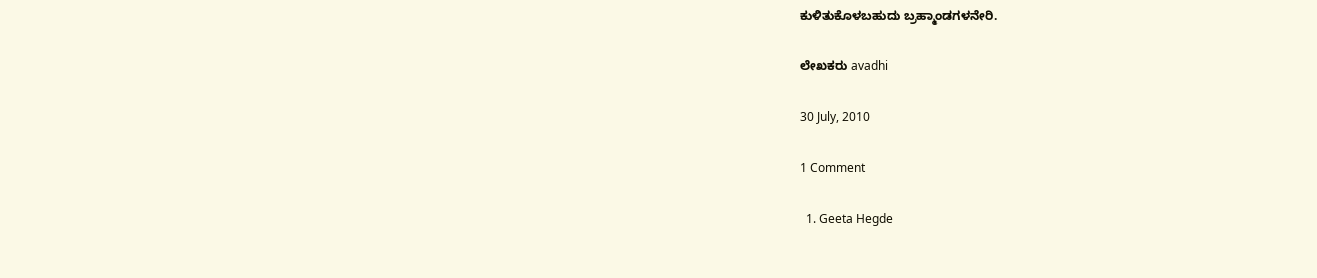ಕುಳಿತುಕೊಳಬಹುದು ಬ್ರಹ್ಮಾಂಡಗಳನೇರಿ.

ಲೇಖಕರು avadhi

30 July, 2010

1 Comment

  1. Geeta Hegde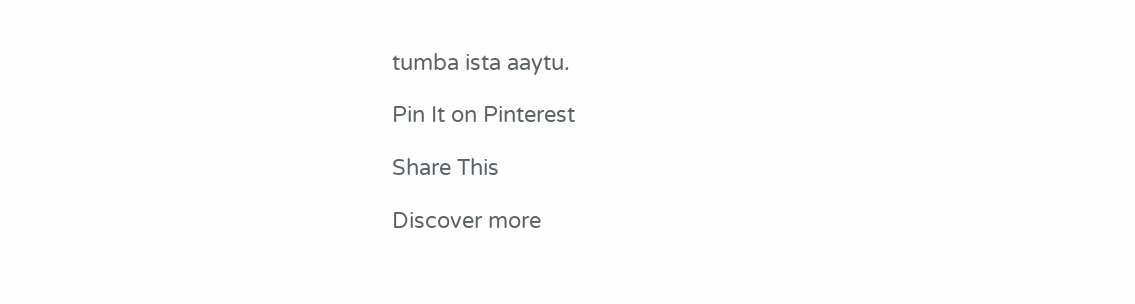tumba ista aaytu.

Pin It on Pinterest

Share This

Discover more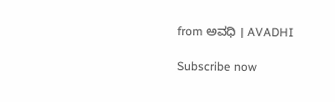from ಅವಧಿ । AVADHI

Subscribe now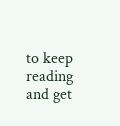to keep reading and get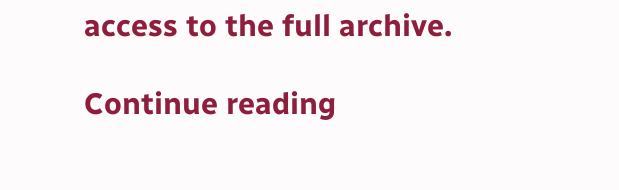access to the full archive.

Continue reading